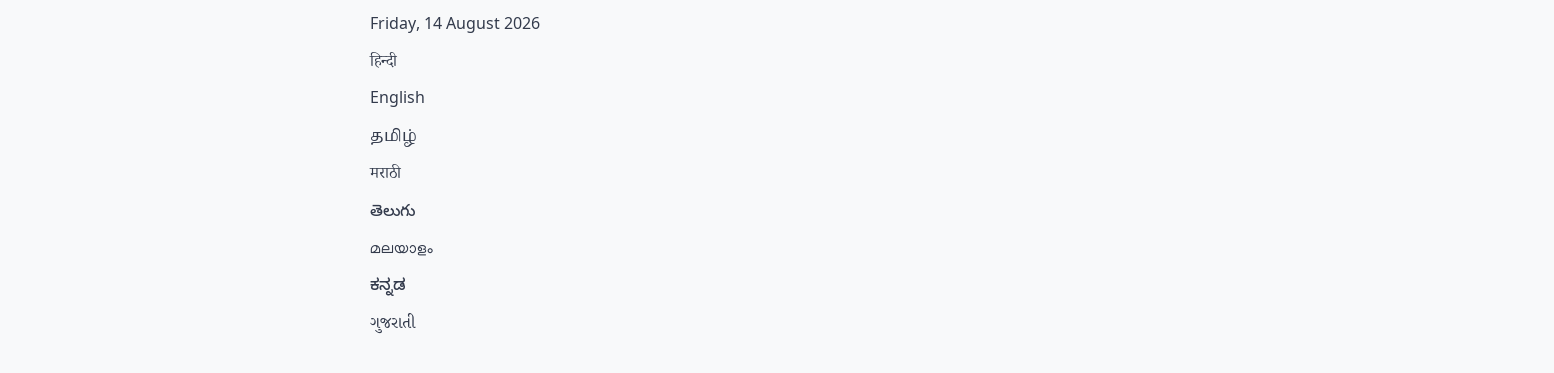Friday, 14 August 2026
हिन्दी
English
தமிழ்
मराठी
తెలుగు
മലയാളം
ಕನ್ನಡ
ગુજરાતી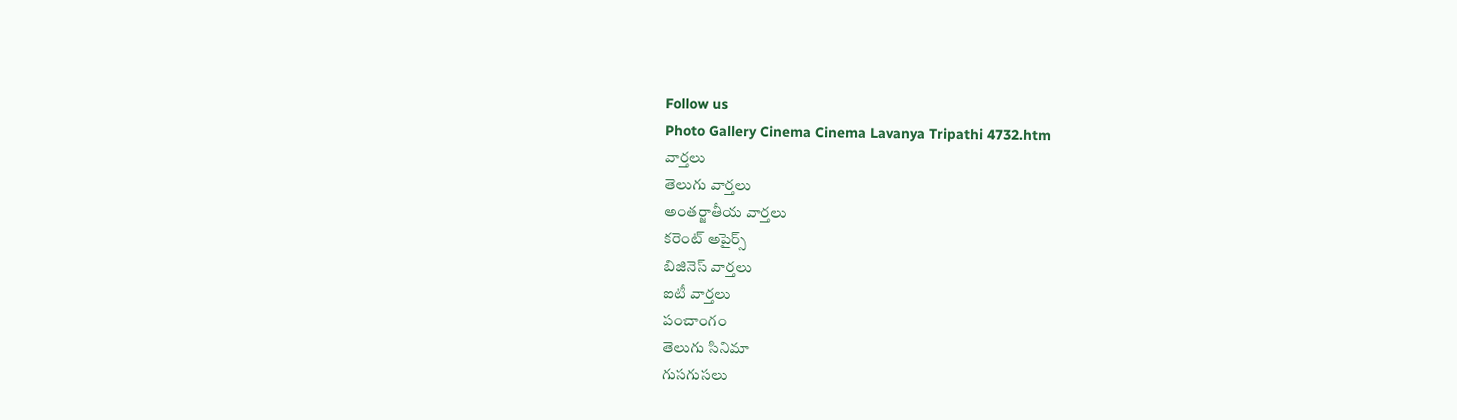Follow us
Photo Gallery Cinema Cinema Lavanya Tripathi 4732.htm
వార్తలు
తెలుగు వార్తలు
అంతర్జాతీయ వార్తలు
కరెంట్ అపైర్స్
బిజినెస్ వార్తలు
ఐటీ వార్తలు
పంచాంగం
తెలుగు సినిమా
గుసగుసలు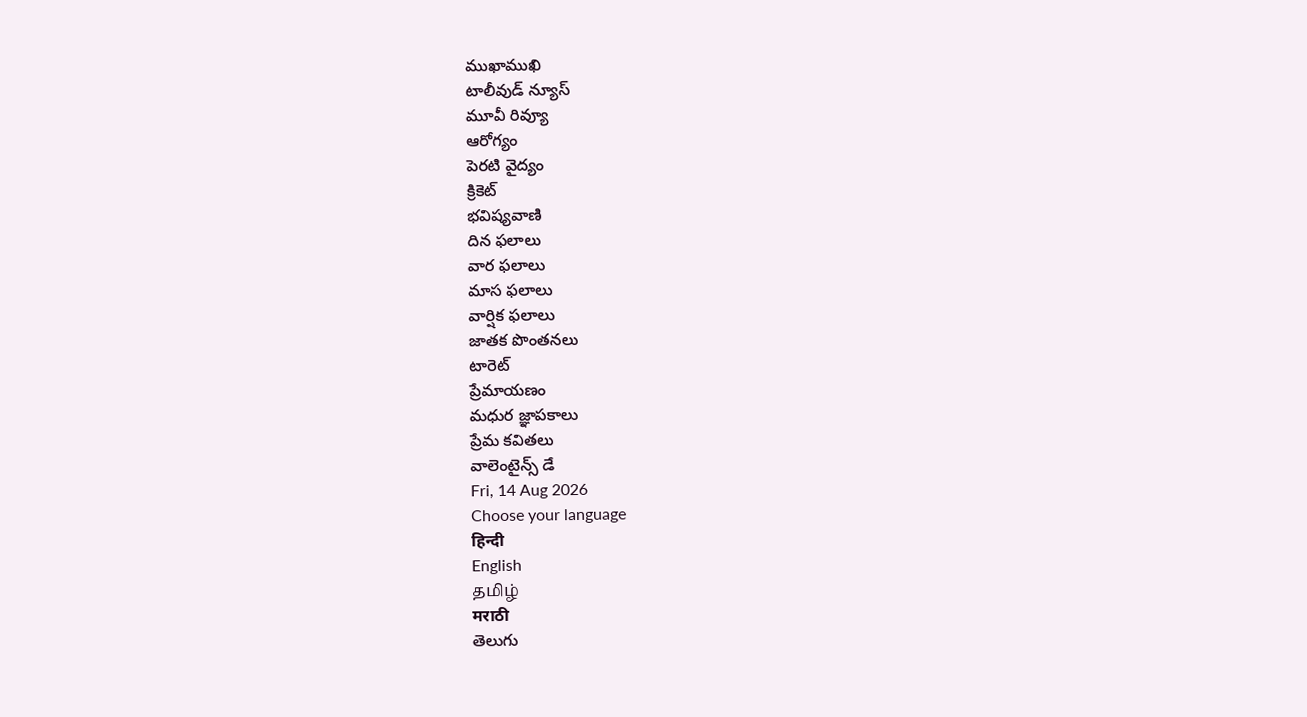ముఖాముఖి
టాలీవుడ్ న్యూస్
మూవీ రివ్యూ
ఆరోగ్యం
పెరటి వైద్యం
క్రికెట్
భవిష్యవాణి
దిన ఫలాలు
వార ఫలాలు
మాస ఫలాలు
వార్షిక ఫలాలు
జాతక పొంతనలు
టారెట్
ప్రేమాయణం
మధుర జ్ఞాపకాలు
ప్రేమ కవితలు
వాలెంటైన్స్ డే
Fri, 14 Aug 2026
Choose your language
हिन्दी
English
தமிழ்
मराठी
తెలుగు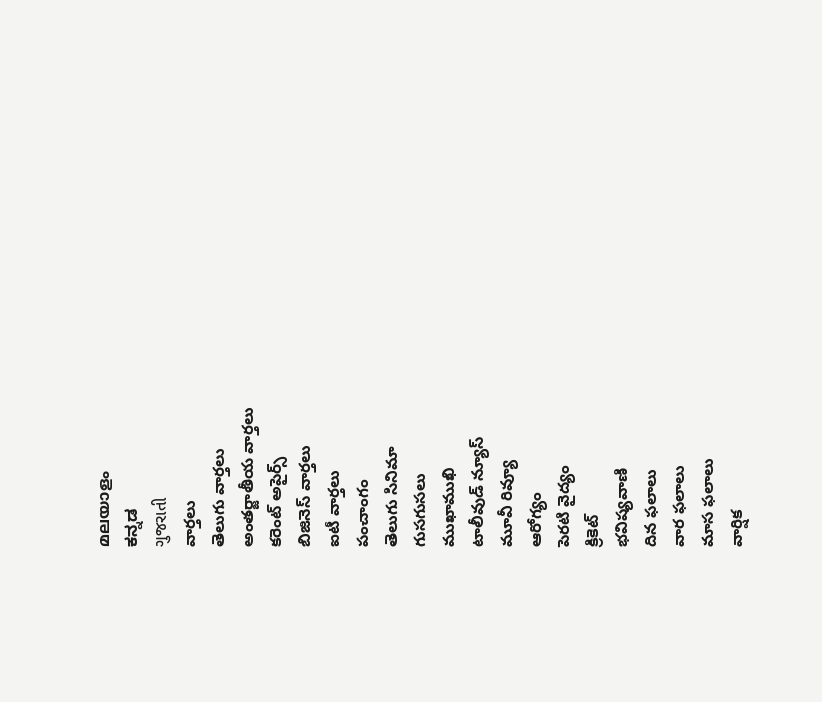മലയാളം
ಕನ್ನಡ
ગુજરાતી
వార్తలు
తెలుగు వార్తలు
అంతర్జాతీయ వార్తలు
కరెంట్ అపైర్స్
బిజినెస్ వార్తలు
ఐటీ వార్తలు
పంచాంగం
తెలుగు సినిమా
గుసగుసలు
ముఖాముఖి
టాలీవుడ్ న్యూస్
మూవీ రివ్యూ
ఆరోగ్యం
పెరటి వైద్యం
క్రికెట్
భవిష్యవాణి
దిన ఫలాలు
వార ఫలాలు
మాస ఫలాలు
వార్షిక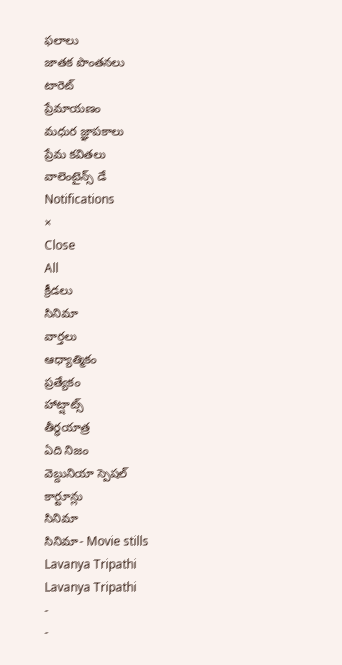ఫలాలు
జాతక పొంతనలు
టారెట్
ప్రేమాయణం
మధుర జ్ఞాపకాలు
ప్రేమ కవితలు
వాలెంటైన్స్ డే
Notifications
×
Close
All
క్రీడలు
సినిమా
వార్తలు
ఆధ్యాత్మికం
ప్రత్యేకం
హాట్షాట్స్
తీర్థయాత్ర
ఏది నిజం
వెబ్దునియా స్పెషల్
కార్టూన్లు
సినిమా
సినిమా- Movie stills
Lavanya Tripathi
Lavanya Tripathi
-
-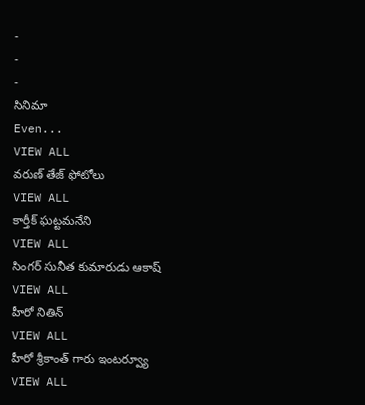-
-
-
సినిమా
Even...
VIEW ALL
వరుణ్ తేజ్ ఫోటోలు
VIEW ALL
కార్తీక్ ఘట్టమనేని
VIEW ALL
సింగర్ సునీత కుమారుడు ఆకాష్
VIEW ALL
హీరో నితిన్
VIEW ALL
హీరో శ్రీకాంత్ గారు ఇంటర్వ్యూ
VIEW ALL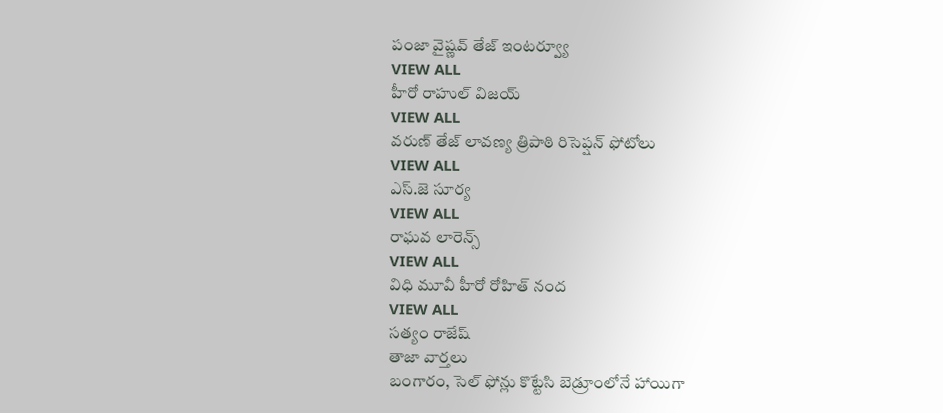పంజా వైష్ణవ్ తేజ్ ఇంటర్వ్యూ
VIEW ALL
హీరో రాహుల్ విజయ్
VIEW ALL
వరుణ్ తేజ్ లావణ్య త్రిపాఠి రిసెప్షన్ ఫోటోలు
VIEW ALL
ఎస్.జె సూర్య
VIEW ALL
రాఘవ లారెన్స్
VIEW ALL
విధి మూవీ హీరో రోహిత్ నంద
VIEW ALL
సత్యం రాజేష్
తాజా వార్తలు
బంగారం, సెల్ ఫోన్లు కొట్టేసి బెడ్రూంలోనే హాయిగా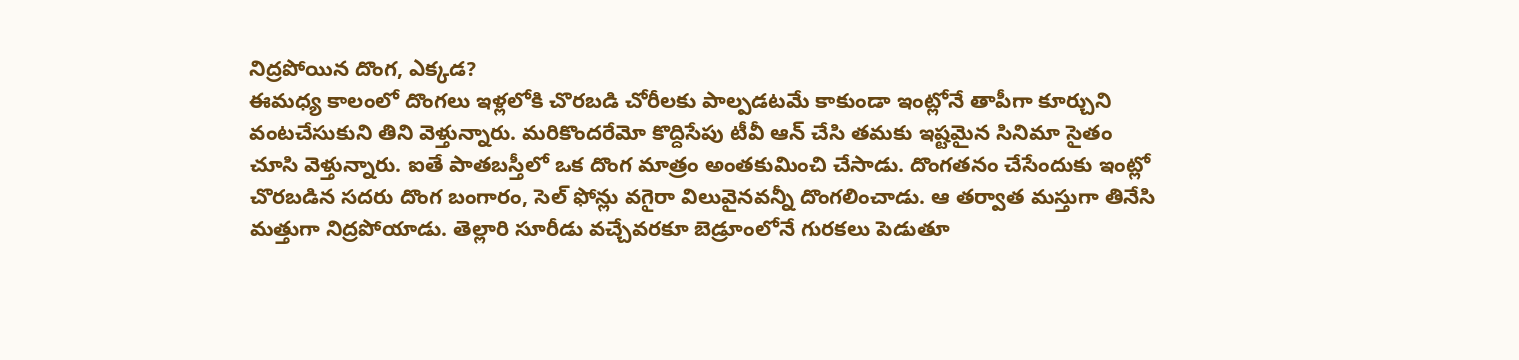నిద్రపోయిన దొంగ, ఎక్కడ?
ఈమధ్య కాలంలో దొంగలు ఇళ్లలోకి చొరబడి చోరీలకు పాల్పడటమే కాకుండా ఇంట్లోనే తాపీగా కూర్చుని వంటచేసుకుని తిని వెళ్తున్నారు. మరికొందరేమో కొద్దిసేపు టీవీ ఆన్ చేసి తమకు ఇష్టమైన సినిమా సైతం చూసి వెళ్తున్నారు. ఐతే పాతబస్తీలో ఒక దొంగ మాత్రం అంతకుమించి చేసాడు. దొంగతనం చేసేందుకు ఇంట్లో చొరబడిన సదరు దొంగ బంగారం, సెల్ ఫోన్లు వగైరా విలువైనవన్నీ దొంగలించాడు. ఆ తర్వాత మస్తుగా తినేసి మత్తుగా నిద్రపోయాడు. తెల్లారి సూరీడు వచ్చేవరకూ బెడ్రూంలోనే గురకలు పెడుతూ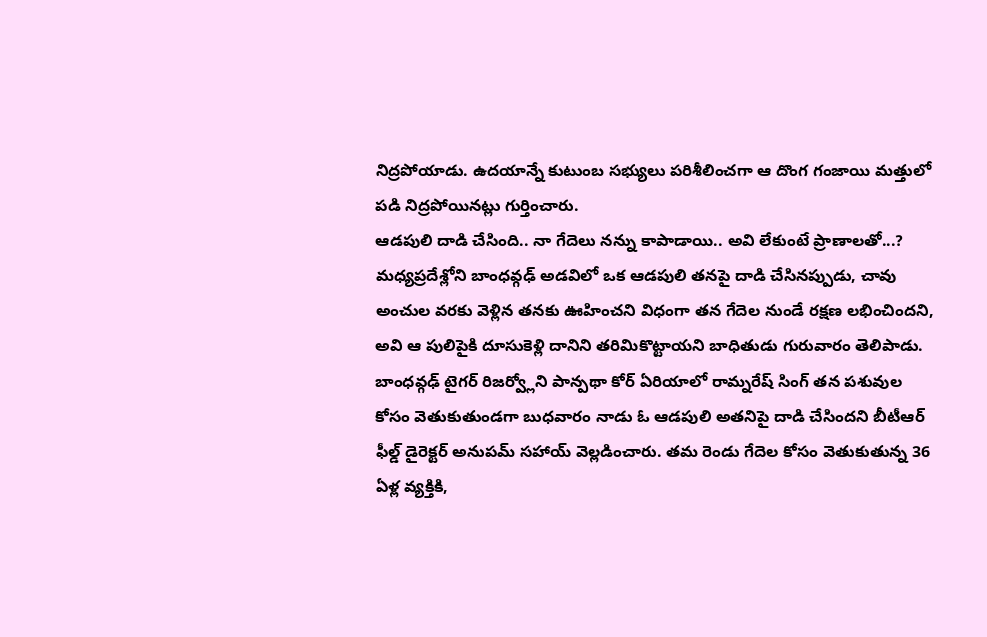నిద్రపోయాడు. ఉదయాన్నే కుటుంబ సభ్యులు పరిశీలించగా ఆ దొంగ గంజాయి మత్తులో పడి నిద్రపోయినట్లు గుర్తించారు.
ఆడపులి దాడి చేసింది.. నా గేదెలు నన్ను కాపాడాయి.. అవి లేకుంటే ప్రాణాలతో...?
మధ్యప్రదేశ్లోని బాంధవ్గఢ్ అడవిలో ఒక ఆడపులి తనపై దాడి చేసినప్పుడు, చావు అంచుల వరకు వెళ్లిన తనకు ఊహించని విధంగా తన గేదెల నుండే రక్షణ లభించిందని, అవి ఆ పులిపైకి దూసుకెళ్లి దానిని తరిమికొట్టాయని బాధితుడు గురువారం తెలిపాడు. బాంధవ్గఢ్ టైగర్ రిజర్వ్లోని పాన్పథా కోర్ ఏరియాలో రామ్నరేష్ సింగ్ తన పశువుల కోసం వెతుకుతుండగా బుధవారం నాడు ఓ ఆడపులి అతనిపై దాడి చేసిందని బీటీఆర్ ఫీల్డ్ డైరెక్టర్ అనుపమ్ సహాయ్ వెల్లడించారు. తమ రెండు గేదెల కోసం వెతుకుతున్న 36 ఏళ్ల వ్యక్తికి,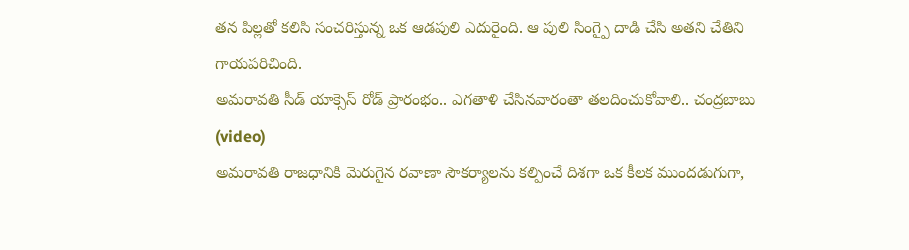తన పిల్లతో కలిసి సంచరిస్తున్న ఒక ఆడపులి ఎదురైంది. ఆ పులి సింగ్పై దాడి చేసి అతని చేతిని గాయపరిచింది.
అమరావతి సీడ్ యాక్సెస్ రోడ్ ప్రారంభం.. ఎగతాళి చేసినవారంతా తలదించుకోవాలి.. చంద్రబాబు (video)
అమరావతి రాజధానికి మెరుగైన రవాణా సౌకర్యాలను కల్పించే దిశగా ఒక కీలక ముందడుగుగా,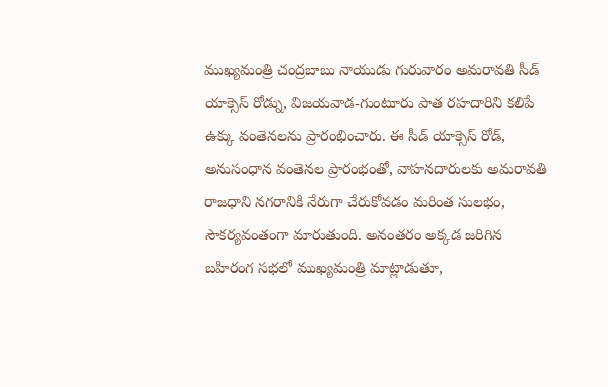ముఖ్యమంత్రి చంద్రబాబు నాయుడు గురువారం అమరావతి సీడ్ యాక్సెస్ రోడ్ను, విజయవాడ-గుంటూరు పాత రహదారిని కలిపే ఉక్కు వంతెనలను ప్రారంభించారు. ఈ సీడ్ యాక్సెస్ రోడ్, అనుసంధాన వంతెనల ప్రారంభంతో, వాహనదారులకు అమరావతి రాజధాని నగరానికి నేరుగా చేరుకోవడం మరింత సులభం, సౌకర్యవంతంగా మారుతుంది. అనంతరం అక్కడ జరిగిన బహిరంగ సభలో ముఖ్యమంత్రి మాట్లాడుతూ,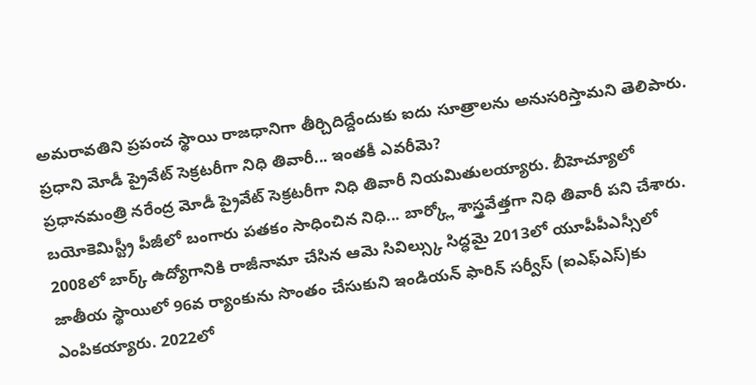అమరావతిని ప్రపంచ స్థాయి రాజధానిగా తీర్చిదిద్దేందుకు ఐదు సూత్రాలను అనుసరిస్తామని తెలిపారు.
ప్రధాని మోడీ ప్రైవేట్ సెక్రటరీగా నిధి తివారీ... ఇంతకీ ఎవరీమె?
ప్రధానమంత్రి నరేంద్ర మోడీ ప్రైవేట్ సెక్రటరీగా నిధి తివారీ నియమితులయ్యారు. బీహెచ్యూలో బయోకెమిస్ట్రీ పీజీలో బంగారు పతకం సాధించిన నిధి... బార్క్లో శాస్త్రవేత్తగా నిధి తివారీ పని చేశారు. 2008లో బార్క్ ఉద్యోగానికి రాజీనామా చేసిన ఆమె సివిల్స్కు సిద్ధమై 2013లో యూపీపీఎస్సీలో జాతీయ స్థాయిలో 96వ ర్యాంకును సొంతం చేసుకుని ఇండియన్ ఫారిన్ సర్వీస్ (ఐఎఫ్ఎస్)కు ఎంపికయ్యారు. 2022లో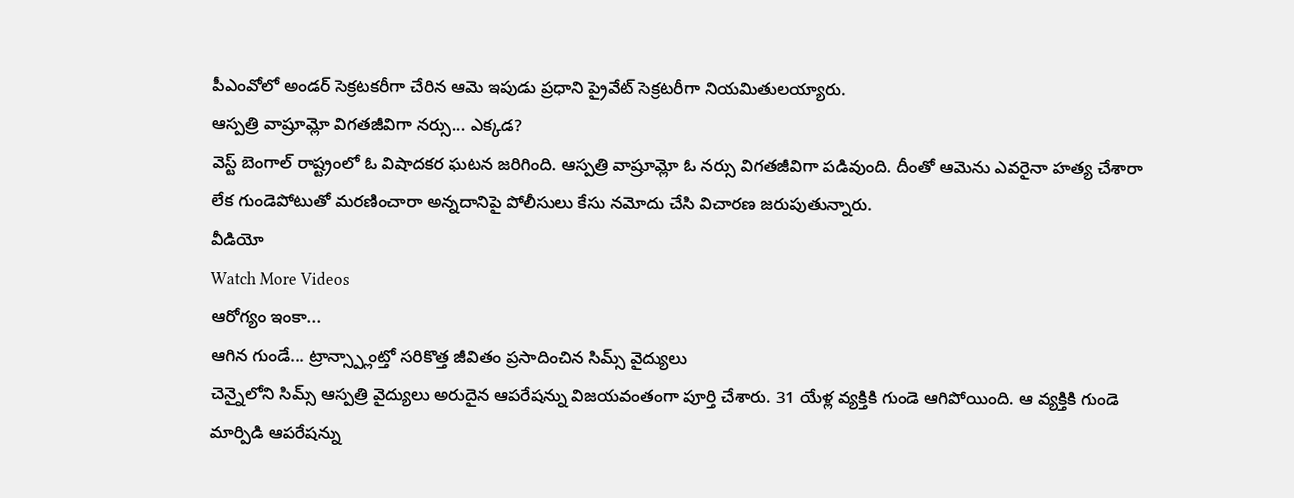పీఎంవోలో అండర్ సెక్రటకరీగా చేరిన ఆమె ఇపుడు ప్రధాని ప్రైవేట్ సెక్రటరీగా నియమితులయ్యారు.
ఆస్పత్రి వాష్రూమ్లో విగతజీవిగా నర్సు... ఎక్కడ?
వెస్ట్ బెంగాల్ రాష్ట్రంలో ఓ విషాదకర ఘటన జరిగింది. ఆస్పత్రి వాష్రూమ్లో ఓ నర్సు విగతజీవిగా పడివుంది. దీంతో ఆమెను ఎవరైనా హత్య చేశారా లేక గుండెపోటుతో మరణించారా అన్నదానిపై పోలీసులు కేసు నమోదు చేసి విచారణ జరుపుతున్నారు.
వీడియో
Watch More Videos
ఆరోగ్యం ఇంకా...
ఆగిన గుండే... ట్రాన్స్ప్లాంట్తో సరికొత్త జీవితం ప్రసాదించిన సిమ్స్ వైద్యులు
చెన్నైలోని సిమ్స్ ఆస్పత్రి వైద్యులు అరుదైన ఆపరేషన్ను విజయవంతంగా పూర్తి చేశారు. 31 యేళ్ల వ్యక్తికి గుండె ఆగిపోయింది. ఆ వ్యక్తికి గుండె మార్పిడి ఆపరేషన్ను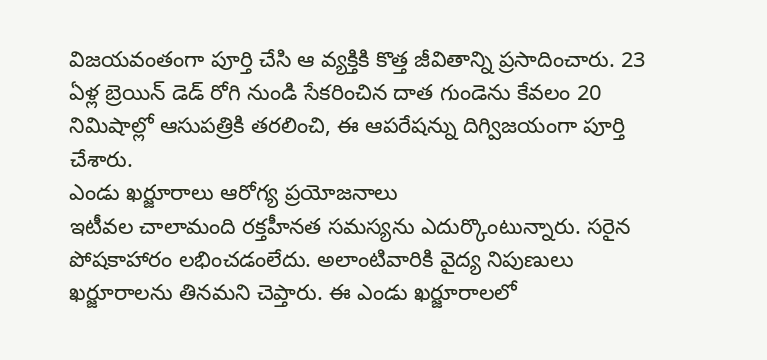విజయవంతంగా పూర్తి చేసి ఆ వ్యక్తికి కొత్త జీవితాన్ని ప్రసాదించారు. 23 ఏళ్ల బ్రెయిన్ డెడ్ రోగి నుండి సేకరించిన దాత గుండెను కేవలం 20 నిమిషాల్లో ఆసుపత్రికి తరలించి, ఈ ఆపరేషన్ను దిగ్విజయంగా పూర్తి చేశారు.
ఎండు ఖర్జూరాలు ఆరోగ్య ప్రయోజనాలు
ఇటీవల చాలామంది రక్తహీనత సమస్యను ఎదుర్కొంటున్నారు. సరైన పోషకాహారం లభించడంలేదు. అలాంటివారికి వైద్య నిపుణులు ఖర్జూరాలను తినమని చెప్తారు. ఈ ఎండు ఖర్జూరాలలో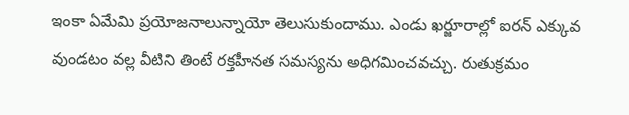ఇంకా ఏమేమి ప్రయోజనాలున్నాయో తెలుసుకుందాము. ఎండు ఖర్జూరాల్లో ఐరన్ ఎక్కువ వుండటం వల్ల వీటిని తింటే రక్తహీనత సమస్యను అధిగమించవచ్చు. రుతుక్రమం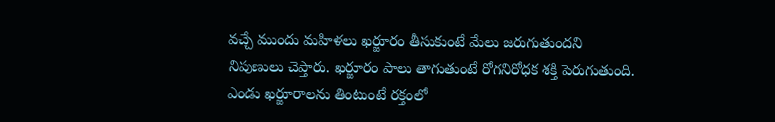వచ్చే ముందు మహిళలు ఖర్జూరం తీసుకుంటే మేలు జరుగుతుందని నిపుణులు చెప్తారు. ఖర్జూరం పాలు తాగుతుంటే రోగనిరోధక శక్తి పెరుగుతుంది. ఎండు ఖర్జూరాలను తింటుంటే రక్తంలో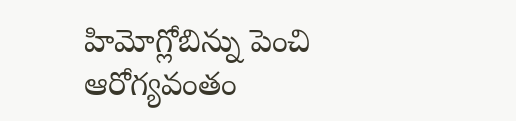హిమోగ్లోబిన్ను పెంచి ఆరోగ్యవంతం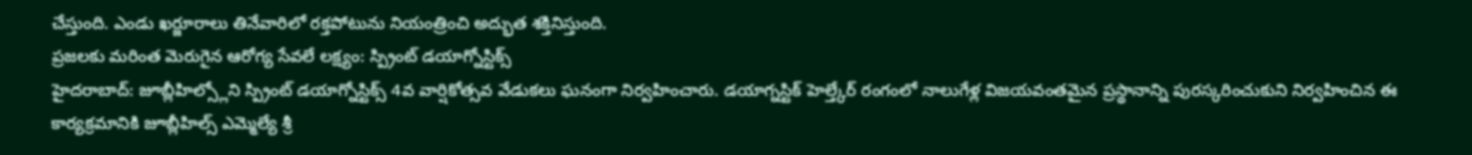చేస్తుంది. ఎండు ఖర్జూరాలు తినేవారిలో రక్తపోటును నియంత్రించి అద్భుత శక్తినిస్తుంది.
ప్రజలకు మరింత మెరుగైన ఆరోగ్య సేవలే లక్ష్యం: స్ప్రింట్ డయాగ్నోస్టిక్స్
హైదరాబాద్: జూబ్లీహిల్స్లోని స్ప్రింట్ డయాగ్నోస్టిక్స్ 4వ వార్షికోత్సవ వేడుకలు ఘనంగా నిర్వహించారు. డయాగ్నస్టిక్ హెల్త్కేర్ రంగంలో నాలుగేళ్ల విజయవంతమైన ప్రస్థానాన్ని పురస్కరించుకుని నిర్వహించిన ఈ కార్యక్రమానికి జూబ్లీహిల్స్ ఎమ్మెల్యే శ్రీ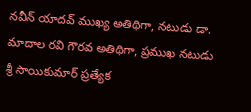నవీన్ యాదవ్ ముఖ్య అతిథిగా, నటుడు డా. మాదాల రవి గౌరవ అతిథిగా, ప్రముఖ నటుడు శ్రీ సాయికుమార్ ప్రత్యేక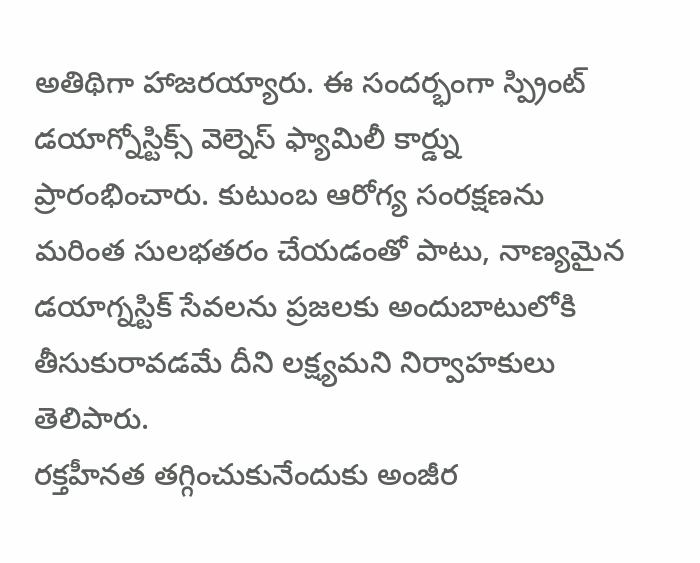అతిథిగా హాజరయ్యారు. ఈ సందర్భంగా స్ప్రింట్ డయాగ్నోస్టిక్స్ వెల్నెస్ ఫ్యామిలీ కార్డ్ను ప్రారంభించారు. కుటుంబ ఆరోగ్య సంరక్షణను మరింత సులభతరం చేయడంతో పాటు, నాణ్యమైన డయాగ్నస్టిక్ సేవలను ప్రజలకు అందుబాటులోకి తీసుకురావడమే దీని లక్ష్యమని నిర్వాహకులు తెలిపారు.
రక్తహీనత తగ్గించుకునేందుకు అంజీర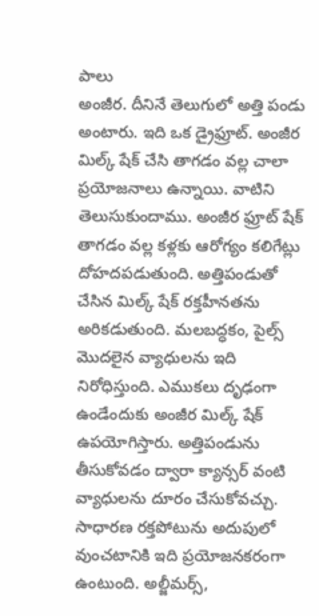పాలు
అంజీర. దీనినే తెలుగులో అత్తి పండు అంటారు. ఇది ఒక డ్రైఫ్రూట్. అంజీర మిల్క్ షేక్ చేసి తాగడం వల్ల చాలా ప్రయోజనాలు ఉన్నాయి. వాటిని తెలుసుకుందాము. అంజీర ఫ్రూట్ షేక్ తాగడం వల్ల కళ్లకు ఆరోగ్యం కలిగేట్లు దోహదపడుతుంది. అత్తిపండుతో చేసిన మిల్క్ షేక్ రక్తహీనతను అరికడుతుంది. మలబద్ధకం, పైల్స్ మొదలైన వ్యాధులను ఇది నిరోధిస్తుంది. ఎముకలు దృఢంగా ఉండేందుకు అంజీర మిల్క్ షేక్ ఉపయోగిస్తారు. అత్తిపండును తీసుకోవడం ద్వారా క్యాన్సర్ వంటి వ్యాధులను దూరం చేసుకోవచ్చు. సాధారణ రక్తపోటును అదుపులో వుంచటానికి ఇది ప్రయోజనకరంగా ఉంటుంది. అల్జీమర్స్,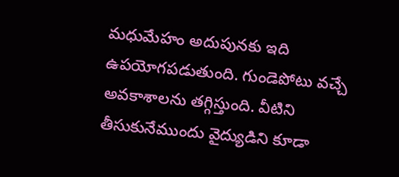మధుమేహం అదుపునకు ఇది ఉపయోగపడుతుంది. గుండెపోటు వచ్చే అవకాశాలను తగ్గిస్తుంది. వీటిని తీసుకునేముందు వైద్యుడిని కూడా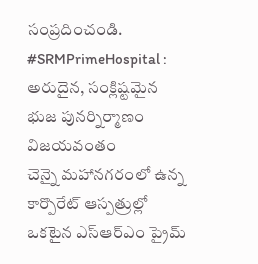సంప్రదించండి.
#SRMPrimeHospital : అరుదైన, సంక్లిష్టమైన భుజ పునర్నిర్మాణం విజయవంతం
చెన్నై మహానగరంలో ఉన్న కార్పొరేట్ ఆస్పత్రుల్లో ఒకటైన ఎస్ఆర్ఎం ప్రైమ్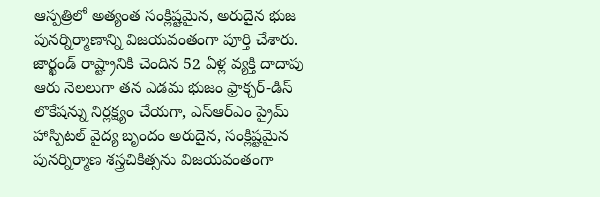ఆస్పత్రిలో అత్యంత సంక్లిష్టమైన, అరుదైన భుజ పునర్నిర్మాణాన్ని విజయవంతంగా పూర్తి చేశారు. జార్ఖండ్ రాష్ట్రానికి చెందిన 52 ఏళ్ల వ్యక్తి దాదాపు ఆరు నెలలుగా తన ఎడమ భుజం ఫ్రాక్చర్-డిస్ లొకేషన్ను నిర్లక్ష్యం చేయగా, ఎస్ఆర్ఎం ప్రైమ్ హాస్పిటల్ వైద్య బృందం అరుదైన, సంక్లిష్టమైన పునర్నిర్మాణ శస్త్రచికిత్సను విజయవంతంగా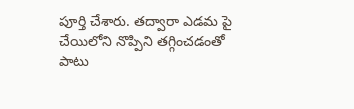పూర్తి చేశారు. తద్వారా ఎడమ పై చేయిలోని నొప్పిని తగ్గించడంతో పాటు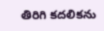తిరిగి కదలికను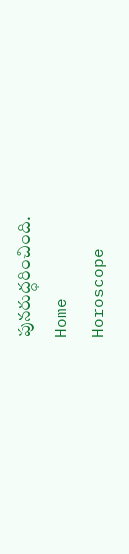పునరుద్ధరించింది.
Home
Horoscope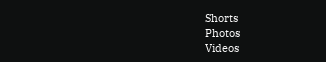Shorts
Photos
Videos